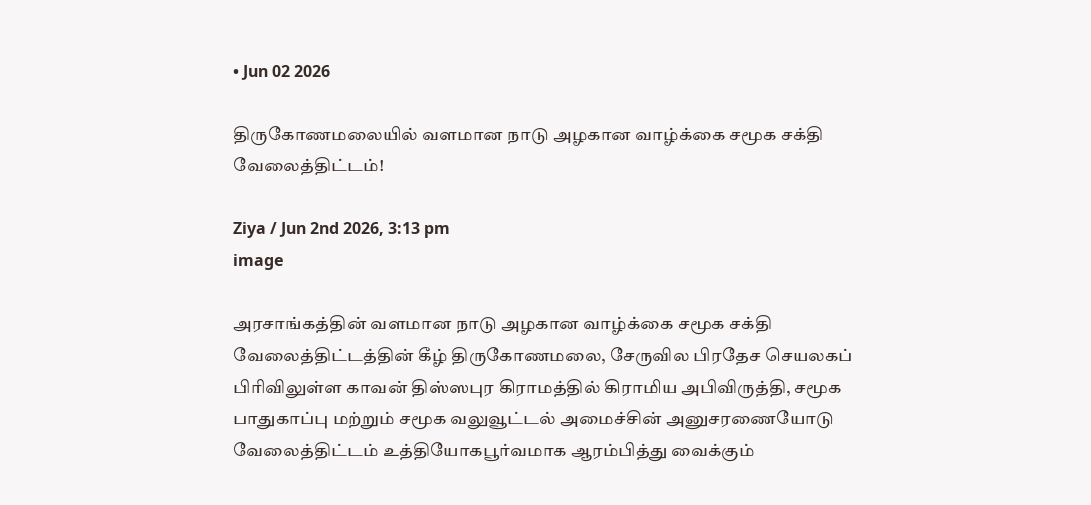• Jun 02 2026

திருகோணமலையில் வளமான நாடு அழகான வாழ்க்கை சமூக சக்தி வேலைத்திட்டம்!

Ziya / Jun 2nd 2026, 3:13 pm
image

அரசாங்கத்தின் வளமான நாடு அழகான வாழ்க்கை சமூக சக்தி  வேலைத்திட்டத்தின் கீழ் திருகோணமலை, சேருவில பிரதேச செயலகப் பிரிவிலுள்ள காவன் திஸ்ஸபுர கிராமத்தில் கிராமிய அபிவிருத்தி, சமூக பாதுகாப்பு மற்றும் சமூக வலுவூட்டல் அமைச்சின் அனுசரணையோடு வேலைத்திட்டம் உத்தியோகபூர்வமாக ஆரம்பித்து வைக்கும்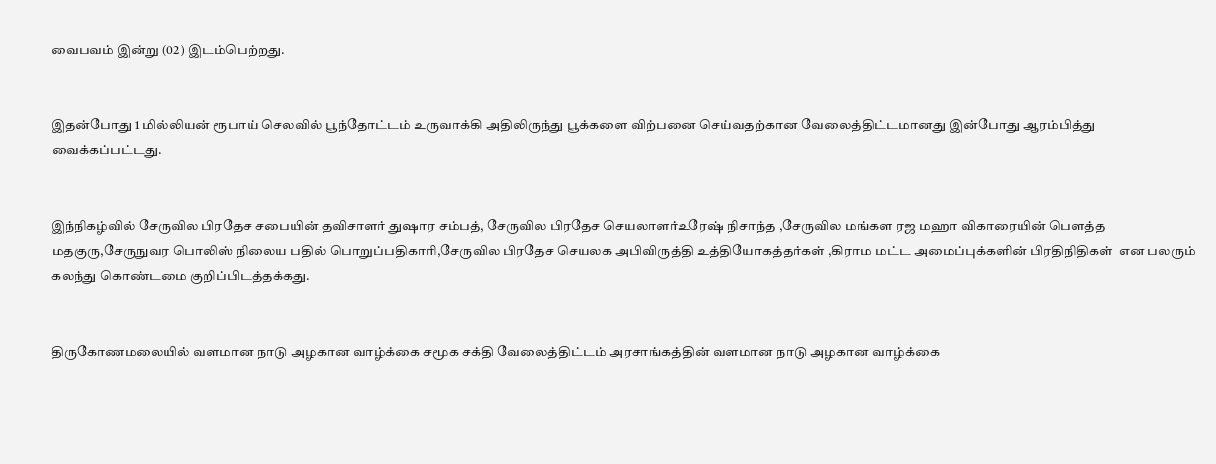வைபவம் இன்று (02) இடம்பெற்றது.


இதன்போது 1 மில்லியன் ரூபாய் செலவில் பூந்தோட்டம் உருவாக்கி அதிலிருந்து பூக்களை விற்பனை செய்வதற்கான வேலைத்திட்டமானது இன்போது ஆரம்பித்து வைக்கப்பட்டது.


இந்நிகழ்வில் சேருவில பிரதேச சபையின் தவிசாளர் துஷார சம்பத், சேருவில பிரதேச செயலாளர்உரேஷ் நிசாந்த ,சேருவில மங்கள ரஜ மஹா விகாரையின் பௌத்த மதகுரு,சேருநுவர பொலிஸ் நிலைய பதில் பொறுப்பதிகாரி,சேருவில பிரதேச செயலக அபிவிருத்தி உத்தியோகத்தர்கள் ,கிராம மட்ட அமைப்புக்களின் பிரதிநிதிகள்  என பலரும் கலந்து கொண்டமை குறிப்பிடத்தக்கது.


திருகோணமலையில் வளமான நாடு அழகான வாழ்க்கை சமூக சக்தி வேலைத்திட்டம் அரசாங்கத்தின் வளமான நாடு அழகான வாழ்க்கை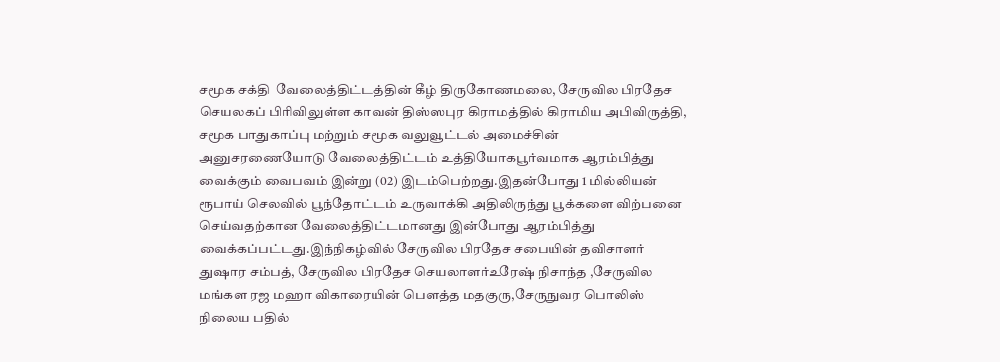சமூக சக்தி  வேலைத்திட்டத்தின் கீழ் திருகோணமலை, சேருவில பிரதேச செயலகப் பிரிவிலுள்ள காவன் திஸ்ஸபுர கிராமத்தில் கிராமிய அபிவிருத்தி, சமூக பாதுகாப்பு மற்றும் சமூக வலுவூட்டல் அமைச்சின் அனுசரணையோடு வேலைத்திட்டம் உத்தியோகபூர்வமாக ஆரம்பித்து வைக்கும் வைபவம் இன்று (02) இடம்பெற்றது.இதன்போது 1 மில்லியன் ரூபாய் செலவில் பூந்தோட்டம் உருவாக்கி அதிலிருந்து பூக்களை விற்பனை செய்வதற்கான வேலைத்திட்டமானது இன்போது ஆரம்பித்து வைக்கப்பட்டது.இந்நிகழ்வில் சேருவில பிரதேச சபையின் தவிசாளர் துஷார சம்பத், சேருவில பிரதேச செயலாளர்உரேஷ் நிசாந்த ,சேருவில மங்கள ரஜ மஹா விகாரையின் பௌத்த மதகுரு,சேருநுவர பொலிஸ் நிலைய பதில்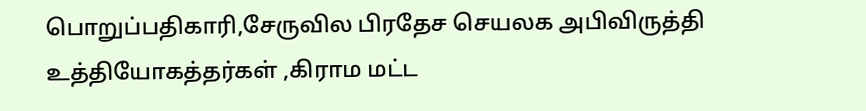பொறுப்பதிகாரி,சேருவில பிரதேச செயலக அபிவிருத்தி உத்தியோகத்தர்கள் ,கிராம மட்ட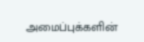அமைப்புக்களின்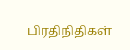பிரதிநிதிகள்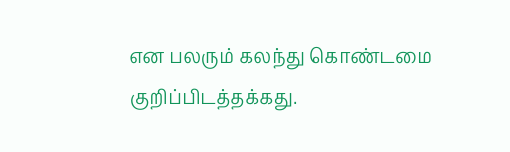என பலரும் கலந்து கொண்டமை குறிப்பிடத்தக்கது.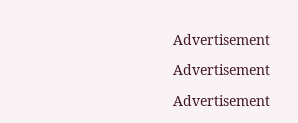Advertisement

Advertisement

Advertisement